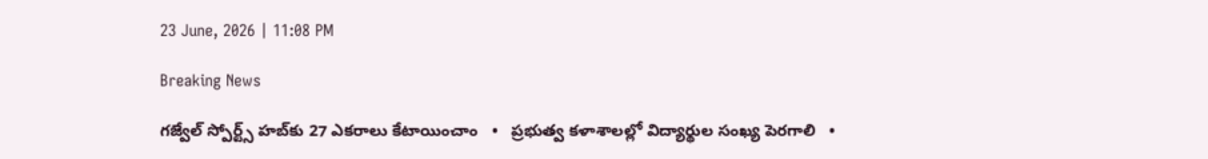23 June, 2026 | 11:08 PM

Breaking News

గజ్వేల్ స్పోర్ట్స్ హబ్‌కు 27 ఎకరాలు కేటాయించాం   •   ప్రభుత్వ కళాశాలల్లో విద్యార్థుల సంఖ్య పెరగాలి   •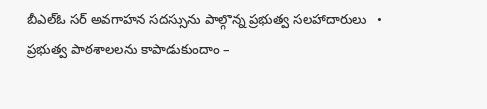బీఎల్ఓ సర్ అవగాహన సదస్సును పాల్గొన్న ప్రభుత్వ సలహాదారులు   •   ప్రభుత్వ పాఠశాలలను కాపాడుకుందాం –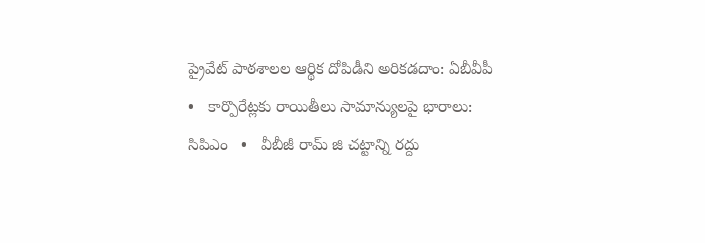ప్రైవేట్ పాఠశాలల ఆర్థిక దోపిడీని అరికడదాం: ఏబీవీపీ   •   కార్పొరేట్లకు రాయితీలు సామాన్యులపై భారాలు: సిపిఎం   •   వీబీజీ రామ్ జి చట్టాన్ని రద్దు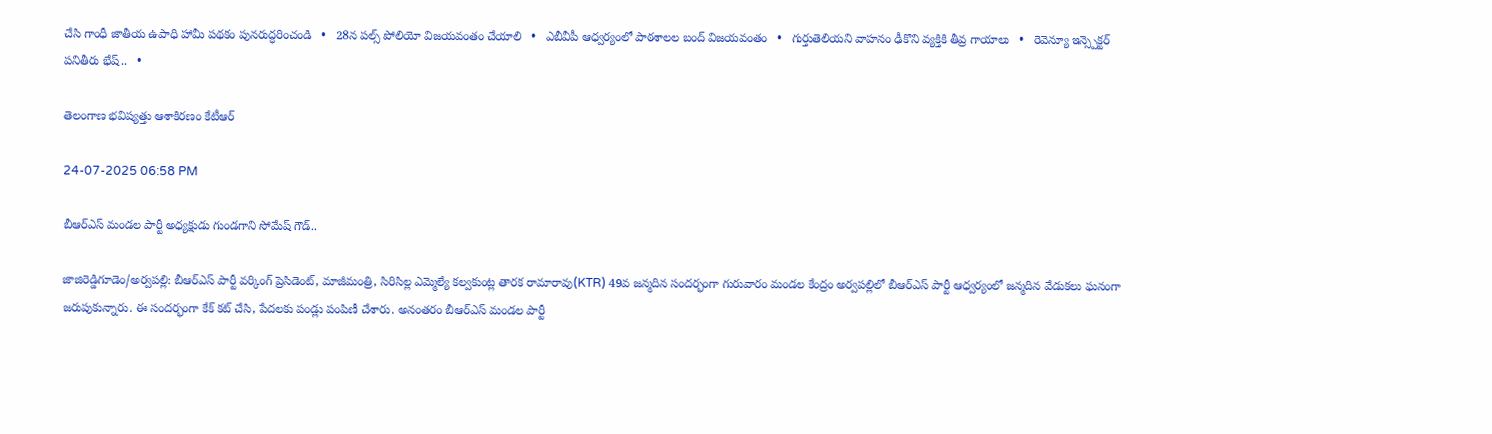చేసి గాంధీ జాతీయ ఉపాధి హామీ పథకం పునరుద్ధరించండి   •   28న పల్స్ పోలియో విజయవంతం చేయాలి   •   ఎబీవీపీ ఆధ్వర్యంలో పాఠశాలల బంద్ విజయవంతం   •   గుర్తుతెలియని వాహనం ఢీకొని వ్యక్తికి తీవ్ర గాయాలు   •   రెవెన్యూ ఇన్స్పెక్టర్ పనితీరు భేష్..   •

తెలంగాణ భవిష్యత్తు ఆశాకిరణం కేటీఆర్

24-07-2025 06:58 PM

బీఆర్ఎస్ మండల పార్టీ అధ్యక్షుడు గుండగాని సోమేష్ గౌడ్..

జాజిరెడ్డిగూడెం/అర్వపల్లి: బీఆర్ఎస్ పార్టీ వర్కింగ్ ప్రెసిడెంట్, మాజీమంత్రి, సిరిసిల్ల ఎమ్మెల్యే కల్వకుంట్ల తారక రామారావు(KTR) 49వ జన్మదిన సందర్భంగా గురువారం మండల కేంద్రం అర్వపల్లిలో బీఆర్ఎస్ పార్టీ ఆధ్వర్యంలో జన్మదిన వేడుకలు ఘనంగా జరుపుకున్నారు. ఈ సందర్భంగా కేక్ కట్ చేసి, పేదలకు పండ్లు పంపిణీ చేశారు. అనంతరం బీఆర్ఎస్ మండల పార్టీ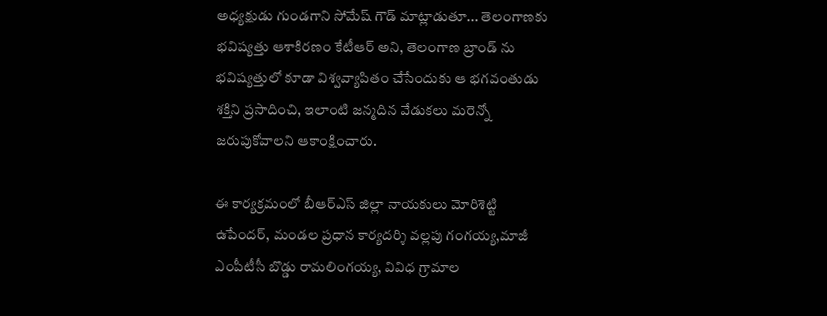అధ్యక్షుడు గుండగాని సోమేష్ గౌడ్ మాట్లాడుతూ... తెలంగాణకు భవిష్యత్తు ఆశాకిరణం కేటీఆర్ అని, తెలంగాణ బ్రాండ్ ను భవిష్యత్తులో కూడా విశ్వవ్యాపితం చేసేందుకు ఆ భగవంతుడు శక్తిని ప్రసాదించి, ఇలాంటి జన్మదిన వేడుకలు మరెన్నో జరుపుకోవాలని ఆకాంక్షించారు.

ఈ కార్యక్రమంలో బీఆర్ఎస్ జిల్లా నాయకులు మోరిశెట్టి ఉపేందర్, మండల ప్రధాన కార్యదర్శి వల్లపు గంగయ్య,మాజీ ఎంపీటీసీ బొడ్డు రామలింగయ్య, వివిధ గ్రామాల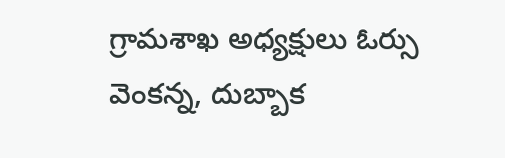గ్రామశాఖ అధ్యక్షులు ఓర్సు వెంకన్న, దుబ్బాక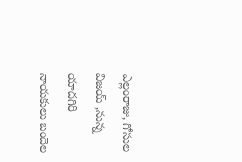ఎల్లంరాజు, గోసుల విజయ్ ,నున్న యాదగిరి నాయకులు బందెల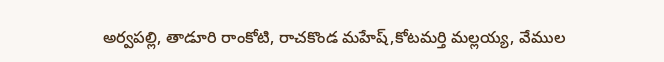అర్వపల్లి, తాడూరి రాంకోటి, రాచకొండ మహేష్,కోటమర్తి మల్లయ్య, వేముల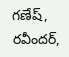గణేష్, రవీందర్,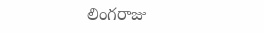లింగరాజు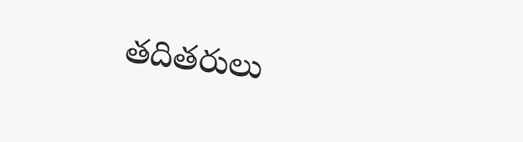తదితరులు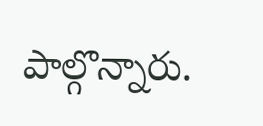పాల్గొన్నారు.